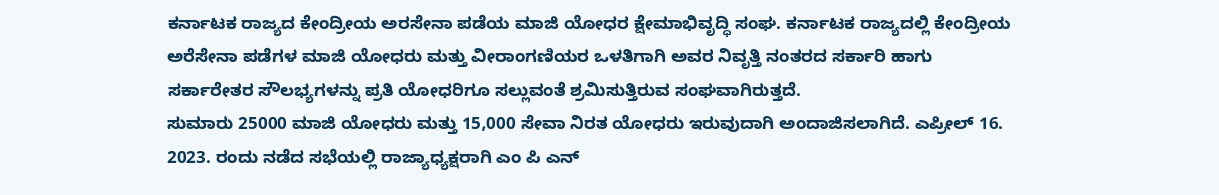ಕರ್ನಾಟಕ ರಾಜ್ಯದ ಕೇಂದ್ರೀಯ ಅರಸೇನಾ ಪಡೆಯ ಮಾಜಿ ಯೋಧರ ಕ್ಷೇಮಾಭಿವೃದ್ಧಿ ಸಂಘ. ಕರ್ನಾಟಕ ರಾಜ್ಯದಲ್ಲಿ ಕೇಂದ್ರೀಯ ಅರೆಸೇನಾ ಪಡೆಗಳ ಮಾಜಿ ಯೋಧರು ಮತ್ತು ವೀರಾಂಗಣಿಯರ ಒಳತಿಗಾಗಿ ಅವರ ನಿವೃತ್ತಿ ನಂತರದ ಸರ್ಕಾರಿ ಹಾಗು ಸರ್ಕಾರೇತರ ಸೌಲಭ್ಯಗಳನ್ನು ಪ್ರತಿ ಯೋಧರಿಗೂ ಸಲ್ಲುವಂತೆ ಶ್ರಮಿಸುತ್ತಿರುವ ಸಂಘವಾಗಿರುತ್ತದೆ.
ಸುಮಾರು 25000 ಮಾಜಿ ಯೋಧರು ಮತ್ತು 15,000 ಸೇವಾ ನಿರತ ಯೋಧರು ಇರುವುದಾಗಿ ಅಂದಾಜಿಸಲಾಗಿದೆ. ಎಪ್ರೀಲ್ 16. 2023. ರಂದು ನಡೆದ ಸಭೆಯಲ್ಲಿ ರಾಜ್ಯಾಧ್ಯಕ್ಷರಾಗಿ ಎಂ ಪಿ ಎನ್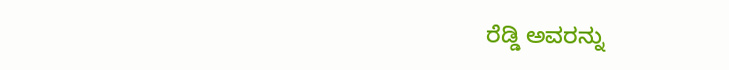ರೆಡ್ಡಿ ಅವರನ್ನು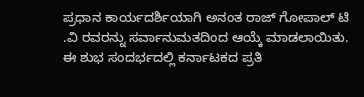ಪ್ರಧಾನ ಕಾರ್ಯದರ್ಶಿಯಾಗಿ ಅನಂತ ರಾಜ್ ಗೋಪಾಲ್ ಟಿ .ವಿ ರವರನ್ನು ಸರ್ವಾನುಮತದಿಂದ ಆಯ್ಕೆ ಮಾಡಲಾಯಿತು. ಈ ಶುಭ ಸಂದರ್ಭದಲ್ಲಿ ಕರ್ನಾಟಕದ ಪ್ರತಿ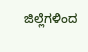ಜಿಲ್ಲೆಗಳಿಂದ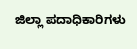ಜಿಲ್ಲಾ ಪದಾಧಿಕಾರಿಗಳು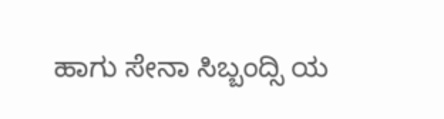ಹಾಗು ಸೇನಾ ಸಿಬ್ಬಂದ್ಸಿ ಯ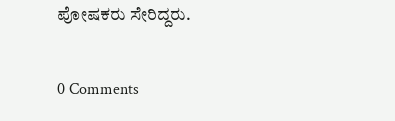ಪೋಷಕರು ಸೇರಿದ್ದರು.

0 Comments